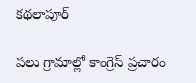కథలాపూర్

పలు గ్రామాల్లో కాంగ్రెస్ ప్రచారం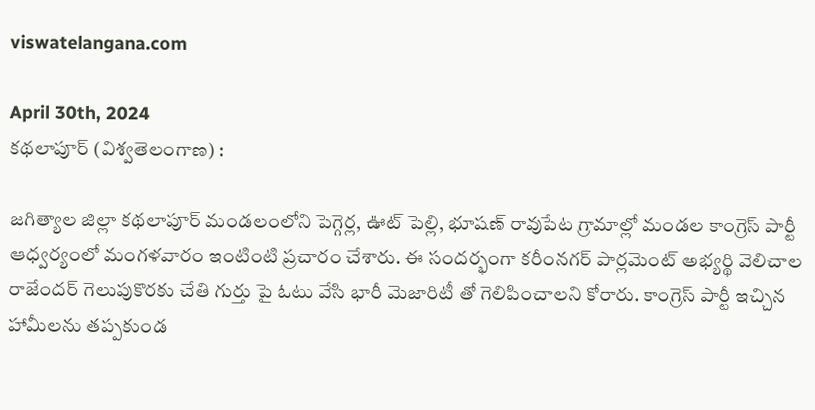viswatelangana.com

April 30th, 2024
కథలాపూర్ (విశ్వతెలంగాణ) :

జగిత్యాల జిల్లా కథలాపూర్ మండలంలోని పెగ్గెర్ల, ఊట్ పెల్లి, భూషణ్ రావుపేట గ్రామాల్లో మండల కాంగ్రెస్ పార్టీ ఆధ్వర్యంలో మంగళవారం ఇంటింటి ప్రచారం చేశారు. ఈ సందర్భంగా కరీంనగర్ పార్లమెంట్ అభ్యర్థి వెలిచాల రాజేందర్ గెలుపుకొరకు చేతి గుర్తు పై ఓటు వేసి భారీ మెజారిటీ తో గెలిపించాలని కోరారు. కాంగ్రెస్ పార్టీ ఇచ్చిన హామీలను తప్పకుండ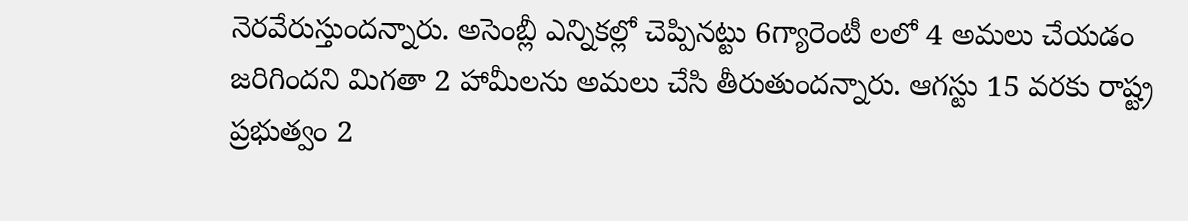నెరవేరుస్తుందన్నారు. అసెంబ్లీ ఎన్నికల్లో చెప్పినట్టు 6గ్యారెంటీ లలో 4 అమలు చేయడం జరిగిందని మిగతా 2 హామీలను అమలు చేసి తీరుతుందన్నారు. ఆగస్టు 15 వరకు రాష్ట్ర ప్రభుత్వం 2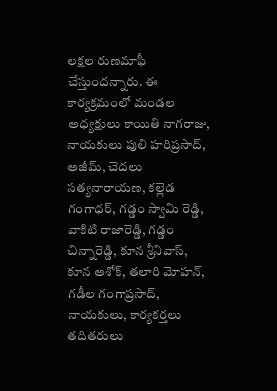లక్షల రుణమాఫీ చేస్తుందన్నారు. ఈ కార్యక్రమంలో మండల అధ్యక్షులు కాయితి నాగరాజు, నాయకులు పులి హరిప్రసాద్, అజీమ్, చెదలు సత్యనారాయణ, కల్లెడ గంగాధర్, గడ్డం స్వామి రెడ్డి, వాకిటి రాజారెడ్డి, గడ్డం చిన్నారెడ్డి, కూన శ్రీనివాస్, కూన అశోక్, తలారి మోహన్, గడీల గంగాప్రసాద్, నాయకులు, కార్యకర్తలు తదితరులు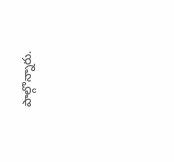పాల్గొన్నారు.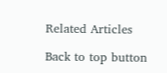Related Articles

Back to top button